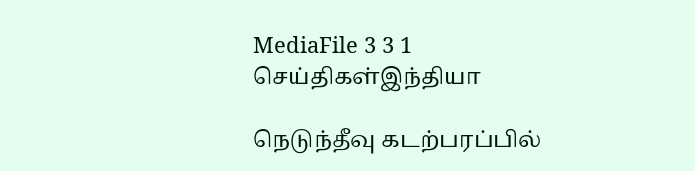MediaFile 3 3 1
செய்திகள்இந்தியா

நெடுந்தீவு கடற்பரப்பில்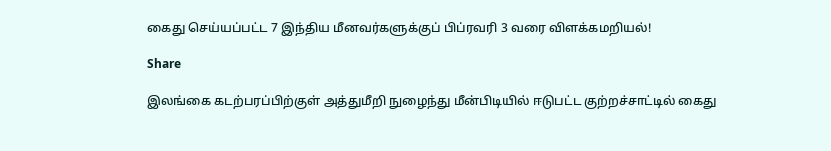கைது செய்யப்பட்ட 7 இந்திய மீனவர்களுக்குப் பிப்ரவரி 3 வரை விளக்கமறியல்!

Share

இலங்கை கடற்பரப்பிற்குள் அத்துமீறி நுழைந்து மீன்பிடியில் ஈடுபட்ட குற்றச்சாட்டில் கைது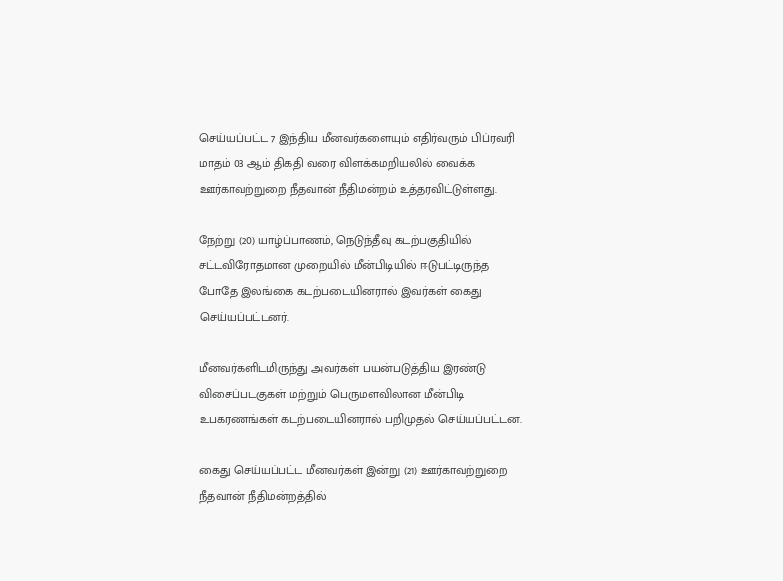செய்யப்பட்ட 7 இந்திய மீனவர்களையும் எதிர்வரும் பிப்ரவரி மாதம் 03 ஆம் திகதி வரை விளக்கமறியலில் வைக்க ஊர்காவற்றுறை நீதவான் நீதிமன்றம் உத்தரவிட்டுள்ளது.

நேற்று (20) யாழ்ப்பாணம், நெடுந்தீவு கடற்பகுதியில் சட்டவிரோதமான முறையில் மீன்பிடியில் ஈடுபட்டிருந்த போதே இலங்கை கடற்படையினரால் இவர்கள் கைது செய்யப்பட்டனர்.

மீனவர்களிடமிருந்து அவர்கள் பயன்படுத்திய இரண்டு விசைப்படகுகள் மற்றும் பெருமளவிலான மீன்பிடி உபகரணங்கள் கடற்படையினரால் பறிமுதல் செய்யப்பட்டன.

கைது செய்யப்பட்ட மீனவர்கள் இன்று (21) ஊர்காவற்றுறை நீதவான் நீதிமன்றத்தில்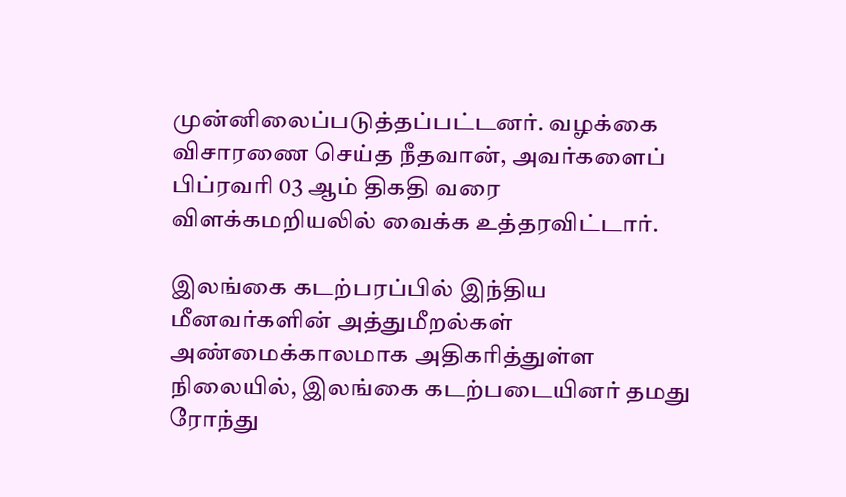முன்னிலைப்படுத்தப்பட்டனர். வழக்கை விசாரணை செய்த நீதவான், அவர்களைப் பிப்ரவரி 03 ஆம் திகதி வரை விளக்கமறியலில் வைக்க உத்தரவிட்டார்.

இலங்கை கடற்பரப்பில் இந்திய மீனவர்களின் அத்துமீறல்கள் அண்மைக்காலமாக அதிகரித்துள்ள நிலையில், இலங்கை கடற்படையினர் தமது ரோந்து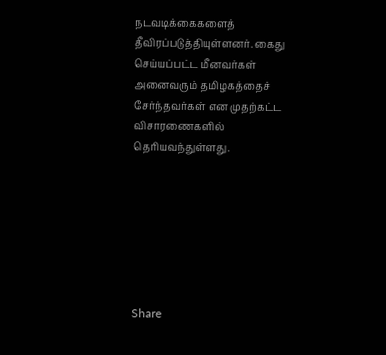நடவடிக்கைகளைத் தீவிரப்படுத்தியுள்ளனர். கைது செய்யப்பட்ட மீனவர்கள் அனைவரும் தமிழகத்தைச் சேர்ந்தவர்கள் என முதற்கட்ட விசாரணைகளில் தெரியவந்துள்ளது.







Share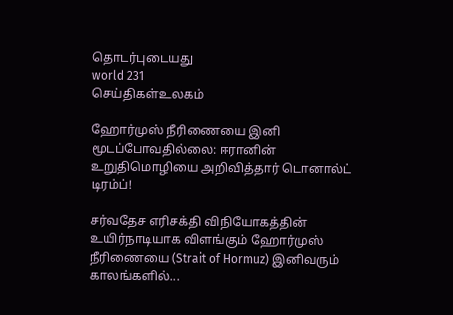தொடர்புடையது
world 231
செய்திகள்உலகம்

ஹோர்முஸ் நீரிணையை இனி மூடப்போவதில்லை: ஈரானின் உறுதிமொழியை அறிவித்தார் டொனால்ட் டிரம்ப்!

சர்வதேச எரிசக்தி விநியோகத்தின் உயிர்நாடியாக விளங்கும் ஹோர்முஸ் நீரிணையை (Strait of Hormuz) இனிவரும் காலங்களில்...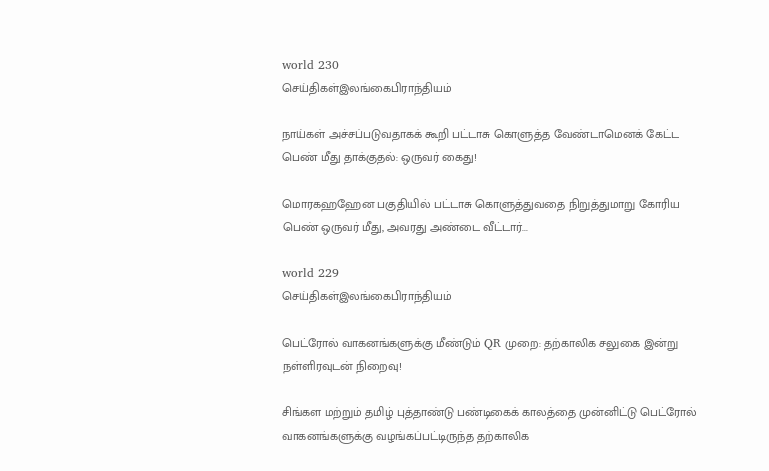world 230
செய்திகள்இலங்கைபிராந்தியம்

நாய்கள் அச்சப்படுவதாகக் கூறி பட்டாசு கொளுத்த வேண்டாமெனக் கேட்ட பெண் மீது தாக்குதல்: ஒருவர் கைது!

மொரகஹஹேன பகுதியில் பட்டாசு கொளுத்துவதை நிறுத்துமாறு கோரிய பெண் ஒருவர் மீது, அவரது அண்டை வீட்டார்...

world 229
செய்திகள்இலங்கைபிராந்தியம்

பெட்ரோல் வாகனங்களுக்கு மீண்டும் QR முறை: தற்காலிக சலுகை இன்று நள்ளிரவுடன் நிறைவு!

சிங்கள மற்றும் தமிழ் புத்தாண்டு பண்டிகைக் காலத்தை முன்னிட்டு பெட்ரோல் வாகனங்களுக்கு வழங்கப்பட்டிருந்த தற்காலிக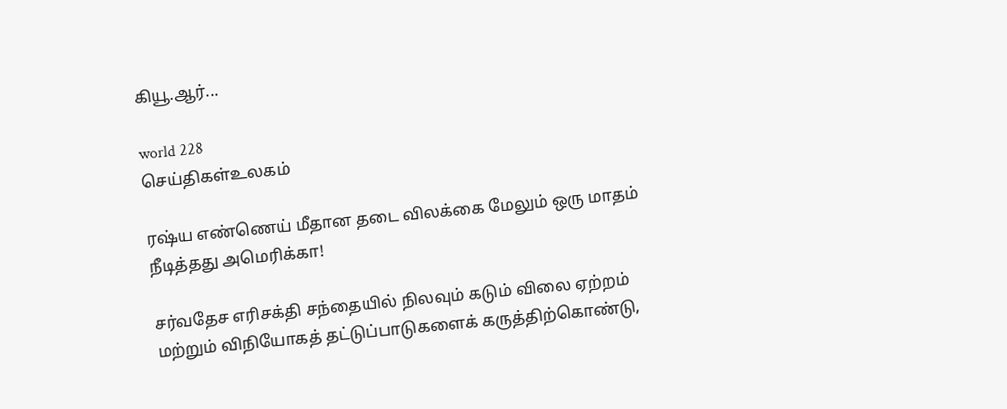கியூ.ஆர்...

world 228
செய்திகள்உலகம்

ரஷ்ய எண்ணெய் மீதான தடை விலக்கை மேலும் ஒரு மாதம் நீடித்தது அமெரிக்கா!

சர்வதேச எரிசக்தி சந்தையில் நிலவும் கடும் விலை ஏற்றம் மற்றும் விநியோகத் தட்டுப்பாடுகளைக் கருத்திற்கொண்டு,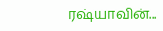ரஷ்யாவின்...